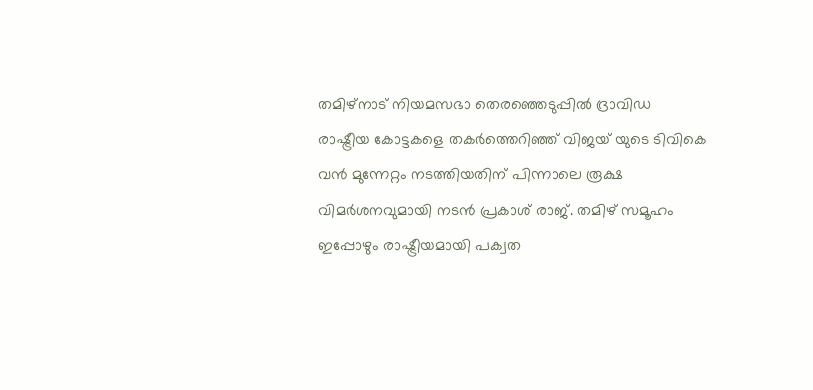തമിഴ്നാട് നിയമസഭാ തെരഞ്ഞെടുപ്പിൽ ദ്രാവിഡ രാഷ്ട്രീയ കോട്ടകളെ തകർത്തെറിഞ്ഞ് വിജയ് യുടെ ടിവികെ വൻ മുന്നേറ്റം നടത്തിയതിന് പിന്നാലെ രൂക്ഷ വിമർശനവുമായി നടൻ പ്രകാശ് രാജ്. തമിഴ് സമൂഹം ഇപ്പോഴും രാഷ്ട്രീയമായി പക്വത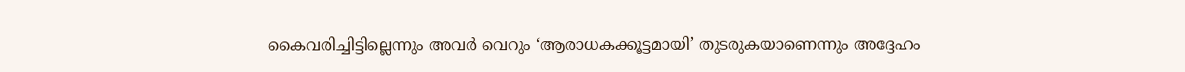കൈവരിച്ചിട്ടില്ലെന്നും അവർ വെറും ‘ആരാധകക്കൂട്ടമായി’ തുടരുകയാണെന്നും അദ്ദേഹം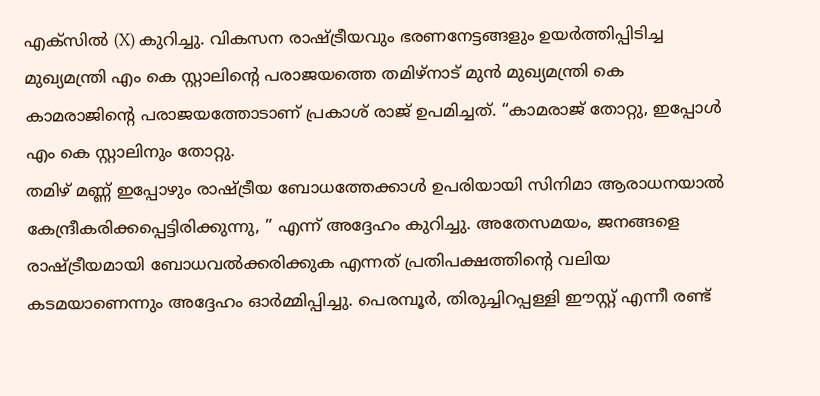എക്സിൽ (X) കുറിച്ചു. വികസന രാഷ്ട്രീയവും ഭരണനേട്ടങ്ങളും ഉയർത്തിപ്പിടിച്ച മുഖ്യമന്ത്രി എം കെ സ്റ്റാലിന്റെ പരാജയത്തെ തമിഴ്നാട് മുൻ മുഖ്യമന്ത്രി കെ കാമരാജിന്റെ പരാജയത്തോടാണ് പ്രകാശ് രാജ് ഉപമിച്ചത്. “കാമരാജ് തോറ്റു, ഇപ്പോൾ എം കെ സ്റ്റാലിനും തോറ്റു.
തമിഴ് മണ്ണ് ഇപ്പോഴും രാഷ്ട്രീയ ബോധത്തേക്കാൾ ഉപരിയായി സിനിമാ ആരാധനയാൽ കേന്ദ്രീകരിക്കപ്പെട്ടിരിക്കുന്നു, ” എന്ന് അദ്ദേഹം കുറിച്ചു. അതേസമയം, ജനങ്ങളെ രാഷ്ട്രീയമായി ബോധവൽക്കരിക്കുക എന്നത് പ്രതിപക്ഷത്തിന്റെ വലിയ കടമയാണെന്നും അദ്ദേഹം ഓർമ്മിപ്പിച്ചു. പെരമ്പൂർ, തിരുച്ചിറപ്പള്ളി ഈസ്റ്റ് എന്നീ രണ്ട്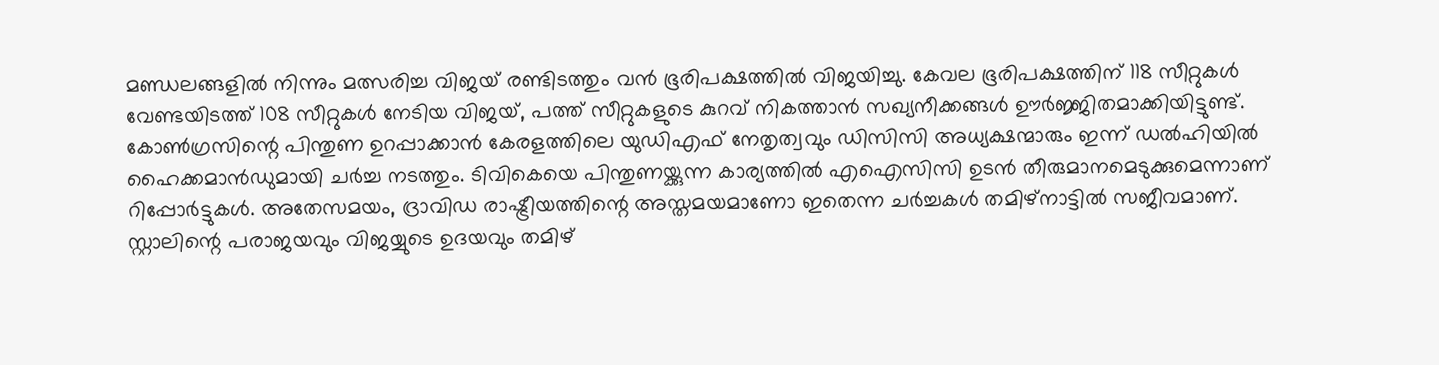മണ്ഡലങ്ങളിൽ നിന്നും മത്സരിച്ച വിജയ് രണ്ടിടത്തും വൻ ഭൂരിപക്ഷത്തിൽ വിജയിച്ചു. കേവല ഭൂരിപക്ഷത്തിന് 118 സീറ്റുകൾ വേണ്ടയിടത്ത് 108 സീറ്റുകൾ നേടിയ വിജയ്, പത്ത് സീറ്റുകളുടെ കുറവ് നികത്താൻ സഖ്യനീക്കങ്ങൾ ഊർജ്ജിതമാക്കിയിട്ടുണ്ട്.
കോൺഗ്രസിന്റെ പിന്തുണ ഉറപ്പാക്കാൻ കേരളത്തിലെ യുഡിഎഫ് നേതൃത്വവും ഡിസിസി അധ്യക്ഷന്മാരും ഇന്ന് ഡൽഹിയിൽ ഹൈക്കമാൻഡുമായി ചർച്ച നടത്തും. ടിവികെയെ പിന്തുണയ്ക്കുന്ന കാര്യത്തിൽ എഐസിസി ഉടൻ തീരുമാനമെടുക്കുമെന്നാണ് റിപ്പോർട്ടുകൾ. അതേസമയം, ദ്രാവിഡ രാഷ്ട്രീയത്തിന്റെ അസ്തമയമാണോ ഇതെന്ന ചർച്ചകൾ തമിഴ്നാട്ടിൽ സജീവമാണ്. സ്റ്റാലിന്റെ പരാജയവും വിജയ്യുടെ ഉദയവും തമിഴ്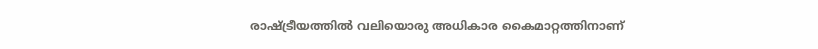രാഷ്ട്രീയത്തിൽ വലിയൊരു അധികാര കൈമാറ്റത്തിനാണ്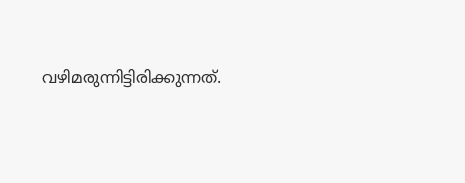വഴിമരുന്നിട്ടിരിക്കുന്നത്.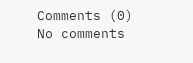Comments (0)
No comments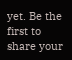yet. Be the first to share your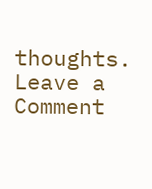thoughts.
Leave a Comment